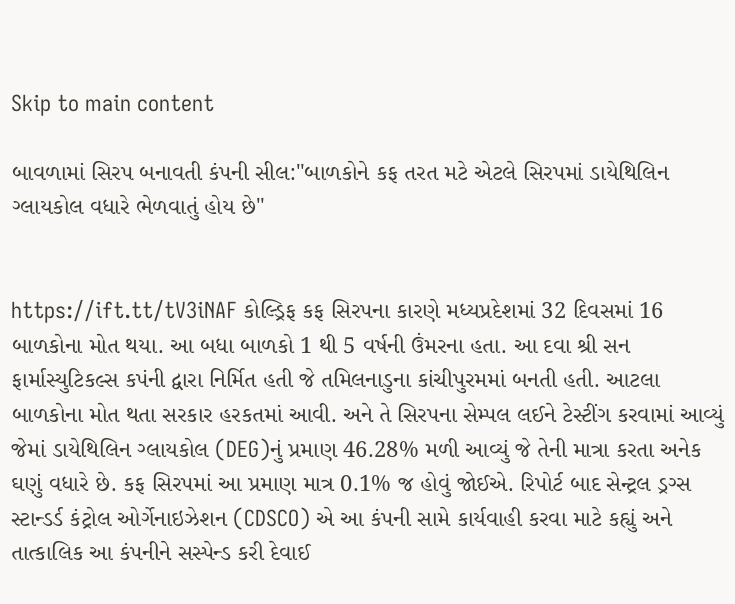Skip to main content

બાવળામાં સિરપ બનાવતી કંપની સીલ:"બાળકોને કફ તરત મટે એટલે સિરપમાં ડાયેથિલિન ગ્લાયકોલ વધારે ભેળવાતું હોય છે"


https://ift.tt/tV3iNAF કોલ્ડ્રિફ કફ સિરપના કારણે મધ્યપ્રદેશમાં 32 દિવસમાં 16 બાળકોના મોત થયા. આ બધા બાળકો 1 થી 5 વર્ષની ઉંમરના હતા. આ દવા શ્રી સન ફાર્માસ્યુટિકલ્સ કપંની દ્વારા નિર્મિત હતી જે તમિલનાડુના કાંચીપુરમમાં બનતી હતી. આટલા બાળકોના મોત થતા સરકાર હરકતમાં આવી. અને તે સિરપના સેમ્પલ લઈને ટેસ્ટીંગ કરવામાં આવ્યું જેમાં ડાયેથિલિન ગ્લાયકોલ (DEG)નું પ્રમાણ 46.28% મળી આવ્યું જે તેની માત્રા કરતા અનેક ઘણું વધારે છે. કફ સિરપમાં આ પ્રમાણ માત્ર 0.1% જ હોવું જોઈએ. રિપોર્ટ બાદ સેન્ટ્રલ ડ્રગ્સ સ્ટાન્ડર્ડ કંટ્રોલ ઓર્ગેનાઇઝેશન (CDSCO) એ આ કંપની સામે કાર્યવાહી કરવા માટે કહ્યું અને તાત્કાલિક આ કંપનીને સસ્પેન્ડ કરી દેવાઈ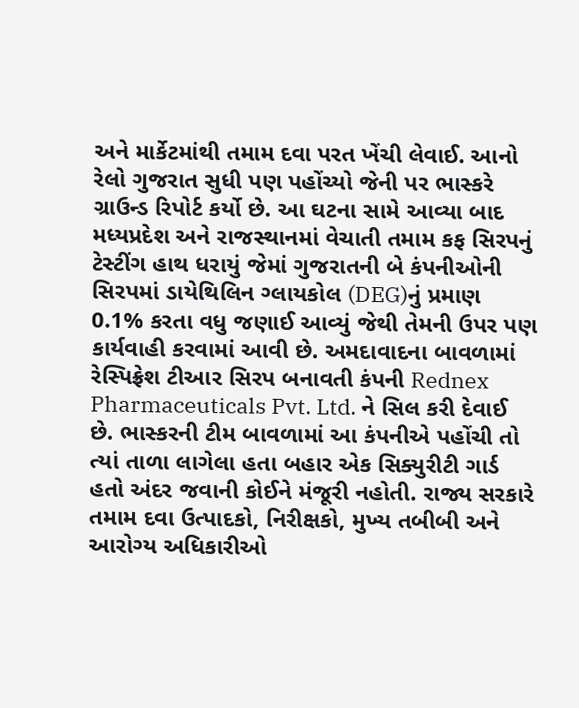અને માર્કેટમાંથી તમામ દવા પરત ખેંચી લેવાઈ. આનો રેલો ગુજરાત સુધી પણ પહોંચ્યો જેની પર ભાસ્કરે ગ્રાઉન્ડ રિપોર્ટ કર્યો છે. આ ઘટના સામે આવ્યા બાદ મધ્યપ્રદેશ અને રાજસ્થાનમાં વેચાતી તમામ કફ સિરપનું ટેસ્ટીંગ હાથ ધરાયું જેમાં ગુજરાતની બે કંપનીઓની સિરપમાં ડાયેથિલિન ગ્લાયકોલ (DEG)નું પ્રમાણ 0.1% કરતા વધુ જણાઈ આવ્યું જેથી તેમની ઉપર પણ કાર્યવાહી કરવામાં આવી છે. અમદાવાદના બાવળામાં રેસ્પિફ્રેશ ટીઆર સિરપ બનાવતી કંપની Rednex Pharmaceuticals Pvt. Ltd. ને સિલ કરી દેવાઈ છે. ભાસ્કરની ટીમ બાવળામાં આ કંપનીએ પહોંચી તો ત્યાં તાળા લાગેલા હતા બહાર એક સિક્યુરીટી ગાર્ડ હતો અંદર જવાની કોઈને મંજૂરી નહોતી. રાજ્ય સરકારે તમામ દવા ઉત્પાદકો, નિરીક્ષકો, મુખ્ય તબીબી અને આરોગ્ય અધિકારીઓ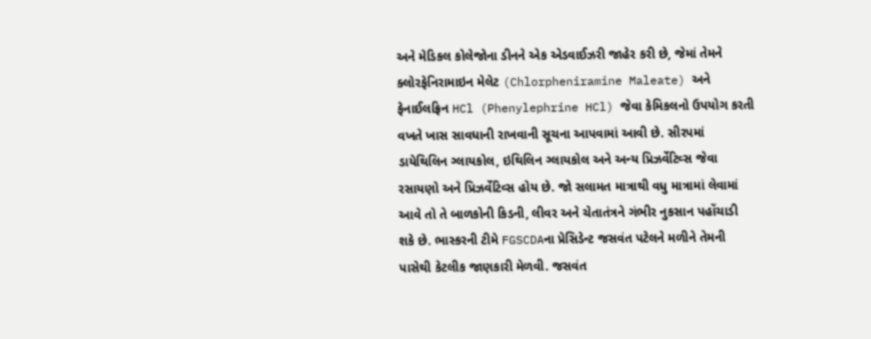અને મેડિકલ કોલેજોના ડીનને એક એડવાઈઝરી જાહેર કરી છે, જેમાં તેમને ક્લોરફેનિરામાઇન મેલેટ (Chlorpheniramine Maleate) અને ફેનાઈલફ્રિન HCl (Phenylephrine HCl) જેવા કેમિકલનો ઉપયોગ કરતી વખતે ખાસ સાવધાની રાખવાની સૂચના આપવામાં આવી છે. સીરપમાં ડાયેથિલિન ગ્લાયકોલ, ઇથિલિન ગ્લાયકોલ અને અન્ય પ્રિઝર્વેટિવ્સ જેવા રસાયણો અને પ્રિઝર્વેટિવ્સ હોય છે. જો સલામત માત્રાથી વધુ માત્રામાં લેવામાં આવે તો તે બાળકોની કિડની, લીવર અને ચેતાતંત્રને ગંભીર નુકસાન પહોંચાડી શકે છે. ભાસ્કરની ટીમે FGSCDAના પ્રેસિડેન્ટ જસવંત પટેલને મળીને તેમની પાસેથી કેટલીક જાણકારી મેળવી. જસવંત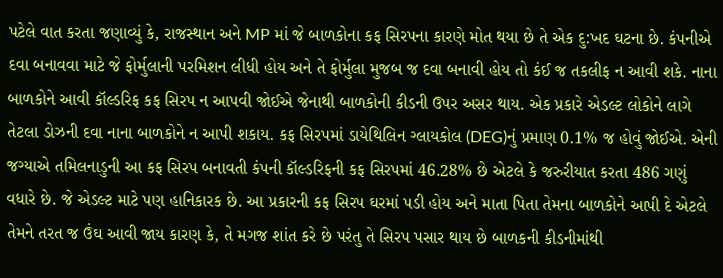પટેલે વાત કરતા જણાવ્યું કે, રાજસ્થાન અને MP માં જે બાળકોના કફ સિરપના કારણે મોત થયા છે તે એક દુ:ખદ ઘટના છે. કંપનીએ દવા બનાવવા માટે જે ફોર્મુલાની પરમિશન લીધી હોય અને તે ફોર્મુલા મુજબ જ દવા બનાવી હોય તો કંઈ જ તકલીફ ન આવી શકે. નાના બાળકોને આવી કૉલ્ડરિફ કફ સિરપ ન આપવી જોઈએ જેનાથી બાળકોની કીડની ઉપર અસર થાય. એક પ્રકારે એડલ્ટ લોકોને લાગે તેટલા ડોઝની દવા નાના બાળકોને ન આપી શકાય. કફ સિરપમાં ડાયેથિલિન ગ્લાયકોલ (DEG)નું પ્રમાણ 0.1% જ હોવું જોઈએ. એની જગ્યાએ તમિલનાડુની આ કફ સિરપ બનાવતી કંપની કૉલ્ડરિફની કફ સિરપમાં 46.28% છે એટલે કે જરુરીયાત કરતા 486 ગણું વધારે છે. જે એડલ્ટ માટે પણ હાનિકારક છે. આ પ્રકારની કફ સિરપ ઘરમાં પડી હોય અને માતા પિતા તેમના બાળકોને આપી દે એટલે તેમને તરત જ ઉંઘ આવી જાય કારણ કે, તે મગજ શાંત કરે છે પરંતુ તે સિરપ પસાર થાય છે બાળકની કીડનીમાંથી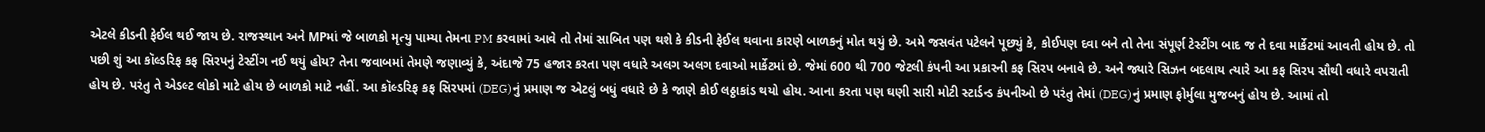એટલે કીડની ફેઈલ થઈ જાય છે. રાજસ્થાન અને MPમાં જે બાળકો મૃત્યુ પામ્યા તેમના PM કરવામાં આવે તો તેમાં સાબિત પણ થશે કે કીડની ફેઈલ થવાના કારણે બાળકનું મોત થયું છે. અમે જસવંત પટેલને પૂછ્યું કે, કોઈપણ દવા બને તો તેના સંપૂર્ણ ટેસ્ટીંગ બાદ જ તે દવા માર્કેટમાં આવતી હોય છે. તો પછી શું આ કૉલ્ડરિફ કફ સિરપનું ટેસ્ટીંગ નઈ થયું હોય? તેના જવાબમાં તેમણે જણાવ્યું કે, અંદાજે 75 હજાર કરતા પણ વધારે અલગ અલગ દવાઓ માર્કેટમાં છે. જેમાં 600 થી 700 જેટલી કંપની આ પ્રકારની કફ સિરપ બનાવે છે. અને જ્યારે સિઝન બદલાય ત્યારે આ કફ સિરપ સૌથી વધારે વપરાતી હોય છે. પરંતુ તે એડલ્ટ લોકો માટે હોય છે બાળકો માટે નહીં. આ કૉલ્ડરિફ કફ સિરપમાં (DEG)નું પ્રમાણ જ એટલું બધું વધારે છે કે જાણે કોઈ લઠ્ઠાકાંડ થયો હોય. આના કરતા પણ ઘણી સારી મોટી સ્ટાર્ડન્ડ કંપનીઓ છે પરંતુ તેમાં (DEG)નું પ્રમાણ ફોર્મુલા મુજબનું હોય છે. આમાં તો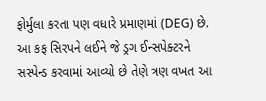ફોર્મુલા કરતા પણ વધારે પ્રમાણમાં (DEG) છે. આ કફ સિરપને લઈને જે ડ્રગ ઈન્સપેક્ટરને સસ્પેન્ડ કરવામાં આવ્યો છે તેણે ત્રણ વખત આ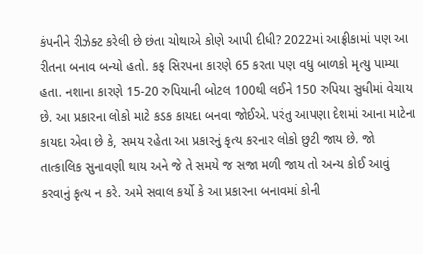કંપનીને રીઝેક્ટ કરેલી છે છંતા ચોથાએ કોણે આપી દીધી? 2022માં આફ્રીકામાં પણ આ રીતના બનાવ બન્યો હતો. કફ સિરપના કારણે 65 કરતા પણ વધુ બાળકો મૃત્યુ પામ્યા હતા. નશાના કારણે 15-20 રુપિયાની બોટલ 100થી લઈને 150 રુપિયા સુધીમાં વેચાય છે. આ પ્રકારના લોકો માટે કડક કાયદા બનવા જોઈએ. પરંતુ આપણા દેશમાં આના માટેના કાયદા એવા છે કે, સમય રહેતા આ પ્રકારનું કૃત્ય કરનાર લોકો છુટી જાય છે. જો તાત્કાલિક સુનાવણી થાય અને જે તે સમયે જ સજા મળી જાય તો અન્ય કોઈ આવું કરવાનું કૃત્ય ન કરે. અમે સવાલ કર્યો કે આ પ્રકારના બનાવમાં કોની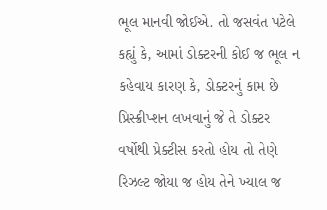ભૂલ માનવી જોઈએ. તો જસવંત પટેલે કહ્યું કે, આમાં ડોક્ટરની કોઈ જ ભૂલ ન કહેવાય કારણ કે, ડોક્ટરનું કામ છે પ્રિસ્ક્રીપ્શન લખવાનું જે તે ડોક્ટર વર્ષોથી પ્રેક્ટીસ કરતો હોય તો તેણે રિઝલ્ટ જોયા જ હોય તેને ખ્યાલ જ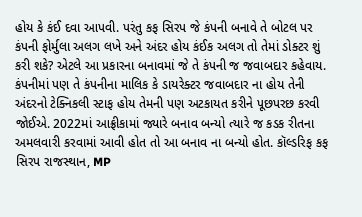હોય કે કંઈ દવા આપવી. પરંતુ કફ સિરપ જે કંપની બનાવે તે બોટલ પર કંપની ફોર્મુલા અલગ લખે અને અંદર હોય કંઈક અલગ તો તેમાં ડોક્ટર શું કરી શકે? એટલે આ પ્રકારના બનાવમાં જે તે કંપની જ જવાબદાર કહેવાય. કંપનીમાં પણ તે કંપનીના માલિક કે ડાયરેક્ટર જવાબદાર ના હોય તેની અંદરનો ટેક્નિકલી સ્ટાફ હોય તેમની પણ અટકાયત કરીને પૂછપરછ કરવી જોઈએ. 2022માં આફ્રીકામાં જ્યારે બનાવ બન્યો ત્યારે જ કડક રીતના અમલવારી કરવામાં આવી હોત તો આ બનાવ ના બન્યો હોત. કૉલ્ડરિફ કફ સિરપ રાજસ્થાન, MP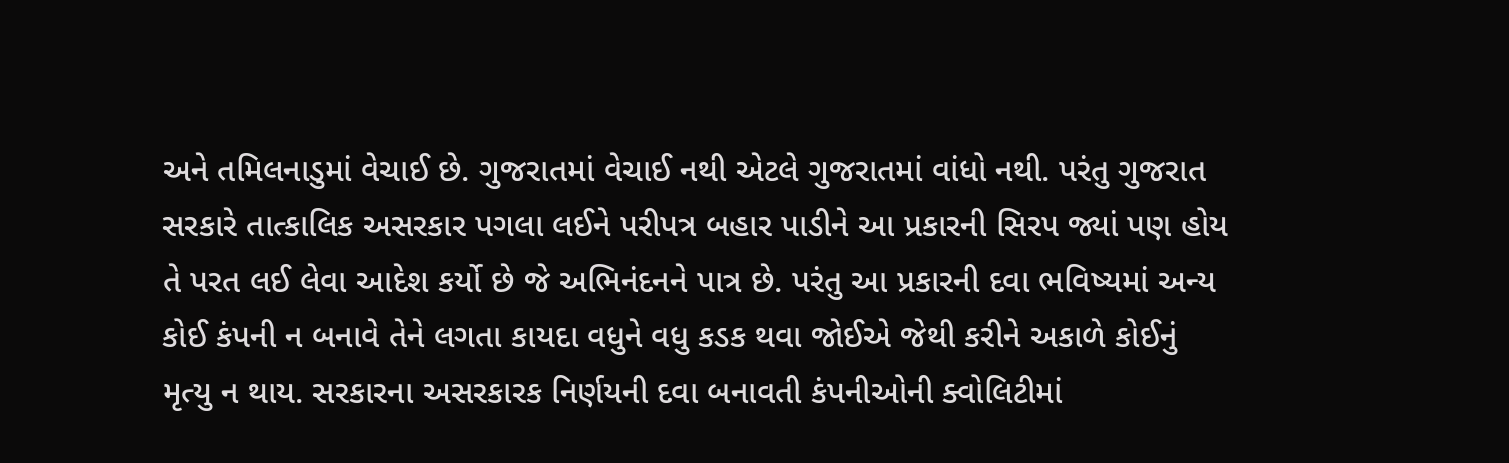અને તમિલનાડુમાં વેચાઈ છે. ગુજરાતમાં વેચાઈ નથી એટલે ગુજરાતમાં વાંધો નથી. પરંતુ ગુજરાત સરકારે તાત્કાલિક અસરકાર પગલા લઈને પરીપત્ર બહાર પાડીને આ પ્રકારની સિરપ જ્યાં પણ હોય તે પરત લઈ લેવા આદેશ કર્યો છે જે અભિનંદનને પાત્ર છે. પરંતુ આ પ્રકારની દવા ભવિષ્યમાં અન્ય કોઈ કંપની ન બનાવે તેને લગતા કાયદા વધુને વધુ કડક થવા જોઈએ જેથી કરીને અકાળે કોઈનું મૃત્યુ ન થાય. સરકારના અસરકારક નિર્ણયની દવા બનાવતી કંપનીઓની ક્વોલિટીમાં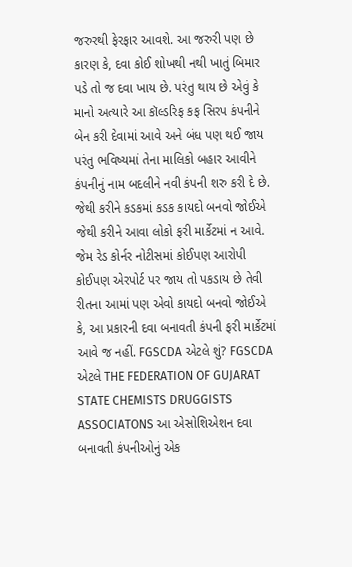જરુરથી ફેરફાર આવશે. આ જરુરી પણ છે કારણ કે, દવા કોઈ શોખથી નથી ખાતું બિમાર પડે તો જ દવા ખાય છે. પરંતુ થાય છે એવું કે માનો અત્યારે આ કૉલ્ડરિફ કફ સિરપ કંપનીને બેન કરી દેવામાં આવે અને બંધ પણ થઈ જાય પરંતુ ભવિષ્યમાં તેના માલિકો બહાર આવીને કંપનીનું નામ બદલીને નવી કંપની શરુ કરી દે છે. જેથી કરીને કડકમાં કડક કાયદો બનવો જોઈએ જેથી કરીને આવા લોકો ફરી માર્કેટમાં ન આવે. જેમ રેડ કોર્નર નોટીસમાં કોઈપણ આરોપી કોઈપણ એરપોર્ટ પર જાય તો પકડાય છે તેવી રીતના આમાં પણ એવો કાયદો બનવો જોઈએ કે, આ પ્રકારની દવા બનાવતી કંપની ફરી માર્કેટમાં આવે જ નહીં. FGSCDA એટલે શું? FGSCDA એટલે THE FEDERATION OF GUJARAT STATE CHEMISTS DRUGGISTS ASSOCIATONS આ એસોશિએશન દવા બનાવતી કંપનીઓનું એક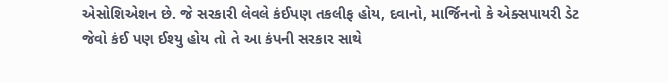એસોશિએશન છે. જે સરકારી લેવલે કંઈપણ તકલીફ હોય, દવાનો, માર્જિનનો કે એક્સપાયરી ડેટ જેવો કંઈ પણ ઈશ્યુ હોય તો તે આ કંપની સરકાર સાથે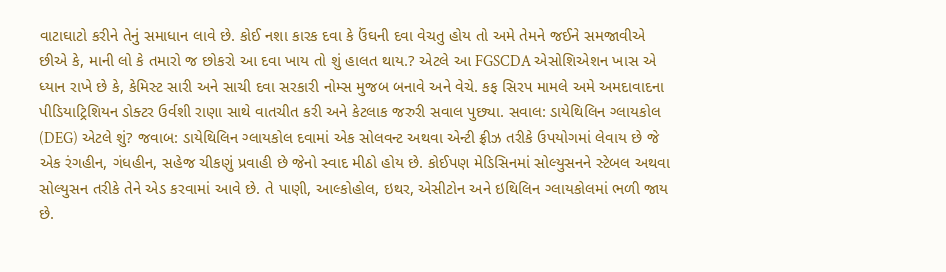વાટાઘાટો કરીને તેનું સમાધાન લાવે છે. કોઈ નશા કારક દવા કે ઉંઘની દવા વેચતુ હોય તો અમે તેમને જઈને સમજાવીએ છીએ કે, માની લો કે તમારો જ છોકરો આ દવા ખાય તો શું હાલત થાય.? એટલે આ FGSCDA એસોશિએશન ખાસ એ ધ્યાન રાખે છે કે, કેમિસ્ટ સારી અને સાચી દવા સરકારી નોમ્સ મુજબ બનાવે અને વેચે. કફ સિરપ મામલે અમે અમદાવાદના પીડિયાટ્રિશિયન ડોક્ટર ઉર્વશી રાણા સાથે વાતચીત કરી અને કેટલાક જરુરી સવાલ પુછ્યા. સવાલ: ડાયેથિલિન ગ્લાયકોલ (DEG) એટલે શું? જવાબ: ડાયેથિલિન ગ્લાયકોલ દવામાં એક સોલવન્ટ અથવા એન્ટી ફ્રીઝ તરીકે ઉપયોગમાં લેવાય છે જે એક રંગહીન, ગંધહીન, સહેજ ચીકણું પ્રવાહી છે જેનો સ્વાદ મીઠો હોય છે. કોઈપણ મેડિસિનમાં સોલ્યુસનને સ્ટેબલ અથવા સોલ્યુસન તરીકે તેને એડ કરવામાં આવે છે. તે પાણી, આલ્કોહોલ, ઇથર, એસીટોન અને ઇથિલિન ગ્લાયકોલમાં ભળી જાય છે.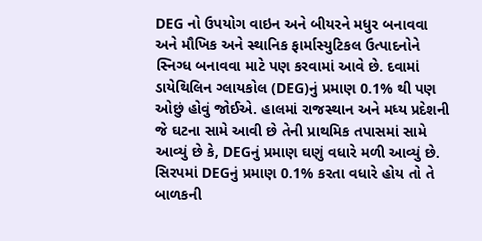DEG નો ઉપયોગ વાઇન અને બીયરને મધુર બનાવવા અને મૌખિક અને સ્થાનિક ફાર્માસ્યુટિકલ ઉત્પાદનોને સ્નિગ્ધ બનાવવા માટે પણ કરવામાં આવે છે. દવામાં ડાયેથિલિન ગ્લાયકોલ (DEG)નું પ્રમાણ 0.1% થી પણ ઓછું હોવું જોઈએ. હાલમાં રાજસ્થાન અને મધ્ય પ્રદેશની જે ઘટના સામે આવી છે તેની પ્રાથમિક તપાસમાં સામે આવ્યું છે કે, DEGનું પ્રમાણ ઘણું વધારે મળી આવ્યું છે. સિરપમાં DEGનું પ્રમાણ 0.1% કરતા વધારે હોય તો તે બાળકની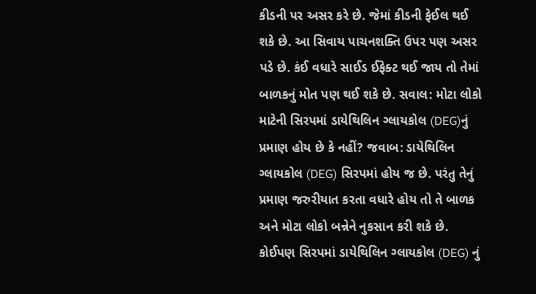કીડની પર અસર કરે છે. જેમાં કીડની ફેઈલ થઈ શકે છે. આ સિવાય પાચનશક્તિ ઉપર પણ અસર પડે છે. કંઈ વધારે સાઈડ ઈફેક્ટ થઈ જાય તો તેમાં બાળકનું મોત પણ થઈ શકે છે. સવાલ: મોટા લોકો માટેની સિરપમાં ડાયેથિલિન ગ્લાયકોલ (DEG)નું પ્રમાણ હોય છે કે નહીં? જવાબ: ડાયેથિલિન ગ્લાયકોલ (DEG) સિરપમાં હોય જ છે. પરંતુ તેનું પ્રમાણ જરુરીયાત કરતા વધારે હોય તો તે બાળક અને મોટા લોકો બન્નેને નુકસાન કરી શકે છે. કોઈપણ સિરપમાં ડાયેથિલિન ગ્લાયકોલ (DEG) નું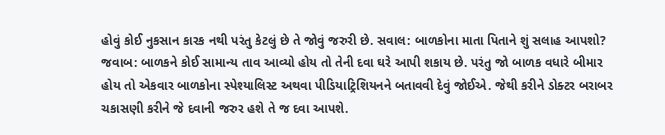હોવું કોઈ નુકસાન કારક નથી પરંતુ કેટલું છે તે જોવું જરુરી છે. સવાલ: બાળકોના માતા પિતાને શું સલાહ આપશો? જવાબ: બાળકને કોઈ સામાન્ય તાવ આવ્યો હોય તો તેની દવા ઘરે આપી શકાય છે. પરંતુ જો બાળક વધારે બીમાર હોય તો એકવાર બાળકોના સ્પેશ્યાલિસ્ટ અથવા પીડિયાટ્રિશિયનને બતાવવી દેવું જોઈએ. જેથી કરીને ડોક્ટર બરાબર ચકાસણી કરીને જે દવાની જરુર હશે તે જ દવા આપશે.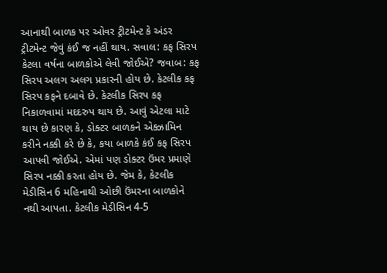આનાથી બાળક પર ઓવર ટ્રીટમેન્ટ કે અંડર ટ્રીટમેન્ટ જેવું કંઈ જ નહીં થાય. સવાલ: કફ સિરપ કેટલા વર્ષના બાળકોએ લેવી જોઈએ? જવાબ: કફ સિરપ અલગ અલગ પ્રકારની હોય છે. કેટલીક કફ સિરપ કફને દબાવે છે. કેટલીક સિરપ કફ નિકાળવામાં મદદરુપ થાય છે. આવું એટલા માટે થાય છે કારણ કે, ડોક્ટર બાળકને એક્ઝામિન કરીને નક્કી કરે છે કે, કયા બાળકે કંઈ કફ સિરપ આપવી જોઈએ. એમાં પણ ડોક્ટર ઉંમર પ્રમાણે સિરપ નક્કી કરતા હોય છે. જેમ કે, કેટલીક મેડીસિન 6 મહિનાથી ઓછી ઉંમરના બાળકોને નથી આપતા. કેટલીક મેડીસિન 4-5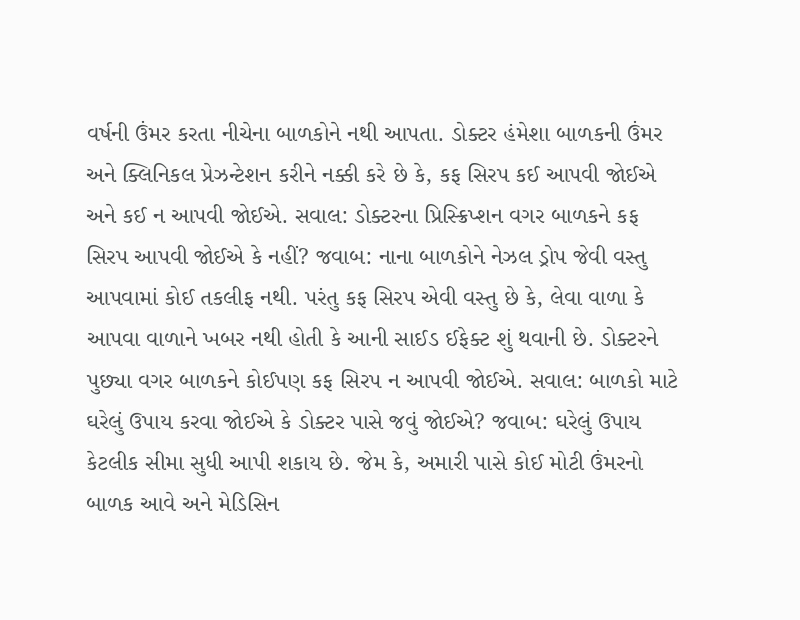વર્ષની ઉંમર કરતા નીચેના બાળકોને નથી આપતા. ડોક્ટર હંમેશા બાળકની ઉંમર અને ક્લિનિકલ પ્રેઝન્ટેશન કરીને નક્કી કરે છે કે, કફ સિરપ કઈ આપવી જોઈએ અને કઈ ન આપવી જોઈએ. સવાલ: ડોક્ટરના પ્રિસ્ક્રિપ્શન વગર બાળકને કફ સિરપ આપવી જોઈએ કે નહીં? જવાબ: નાના બાળકોને નેઝલ ડ્રોપ જેવી વસ્તુ આપવામાં કોઈ તકલીફ નથી. પરંતુ કફ સિરપ એવી વસ્તુ છે કે, લેવા વાળા કે આપવા વાળાને ખબર નથી હોતી કે આની સાઈડ ઈફેક્ટ શું થવાની છે. ડોક્ટરને પુછ્યા વગર બાળકને કોઈપણ કફ સિરપ ન આપવી જોઈએ. સવાલ: બાળકો માટે ઘરેલું ઉપાય કરવા જોઈએ કે ડોક્ટર પાસે જવું જોઈએ? જવાબ: ઘરેલું ઉપાય કેટલીક સીમા સુધી આપી શકાય છે. જેમ કે, અમારી પાસે કોઈ મોટી ઉંમરનો બાળક આવે અને મેડિસિન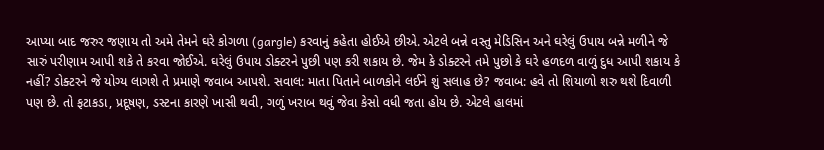આપ્યા બાદ જરુર જણાય તો અમે તેમને ઘરે કોગળા (gargle) કરવાનું કહેતા હોઈએ છીએ. એટલે બન્ને વસ્તુ મેડિસિન અને ઘરેલું ઉપાય બન્ને મળીને જે સારું પરીણામ આપી શકે તે કરવા જોઈએ. ઘરેલું ઉપાય ડોક્ટરને પુછી પણ કરી શકાય છે. જેમ કે ડોક્ટરને તમે પુછો કે ઘરે હળદળ વાળું દુધ આપી શકાય કે નહીં? ડોક્ટરને જે યોગ્ય લાગશે તે પ્રમાણે જવાબ આપશે. સવાલ: માતા પિતાને બાળકોને લઈને શું સલાહ છે? જવાબ: હવે તો શિયાળો શરુ થશે દિવાળી પણ છે. તો ફટાકડા, પ્રદૂષણ, ડસ્ટના કારણે ખાસી થવી, ગળું ખરાબ થવું જેવા કેસો વધી જતા હોય છે. એટલે હાલમાં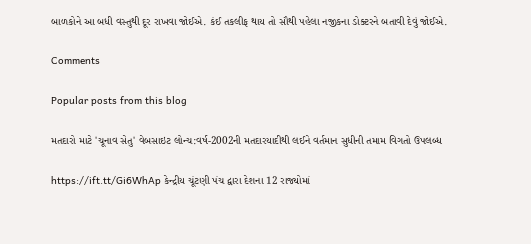બાળકોને આ બધી વસ્તુથી દૂર રાખવા જોઈએ. કંઈ તકલીફ થાય તો સૌથી પહેલા નજીકના ડોક્ટરને બતાવી દેવું જોઈએ.

Comments

Popular posts from this blog

મતદારો માટે 'ચૂનાવ સેતુ' વેબસાઇટ લોન્ચ:વર્ષ-2002ની મતદારયાદીથી લઈને વર્તમાન સુધીની તમામ વિગતો ઉપલબ્ધ

https://ift.tt/Gi6WhAp કેન્દ્રીય ચૂંટણી પંચ દ્વારા દેશના 12 રાજ્યોમાં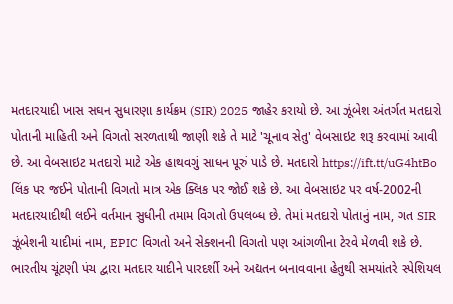મતદારયાદી ખાસ સઘન સુધારણા કાર્યક્રમ (SIR) 2025 જાહેર કરાયો છે. આ ઝૂંબેશ અંતર્ગત મતદારો પોતાની માહિતી અને વિગતો સરળતાથી જાણી શકે તે માટે 'ચૂનાવ સેતુ' વેબસાઇટ શરૂ કરવામાં આવી છે. આ વેબસાઇટ મતદારો માટે એક હાથવગું સાધન પૂરું પાડે છે. મતદારો https://ift.tt/uG4htBo લિંક પર જઈને પોતાની વિગતો માત્ર એક ક્લિક પર જોઈ શકે છે. આ વેબસાઇટ પર વર્ષ-2002ની મતદારયાદીથી લઈને વર્તમાન સુધીની તમામ વિગતો ઉપલબ્ધ છે. તેમાં મતદારો પોતાનું નામ, ગત SIR ઝૂંબેશની યાદીમાં નામ, EPIC વિગતો અને સેક્શનની વિગતો પણ આંગળીના ટેરવે મેળવી શકે છે. ભારતીય ચૂંટણી પંચ દ્વારા મતદાર યાદીને પારદર્શી અને અદ્યતન બનાવવાના હેતુથી સમયાંતરે સ્પેશિયલ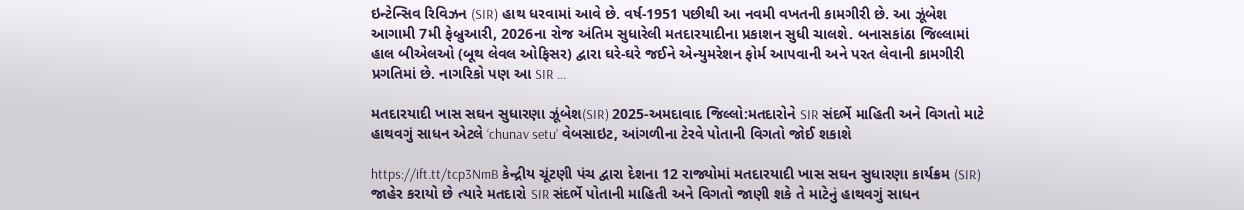ઇન્ટેન્સિવ રિવિઝન (SIR) હાથ ધરવામાં આવે છે. વર્ષ-1951 પછીથી આ નવમી વખતની કામગીરી છે. આ ઝૂંબેશ આગામી 7મી ફેબ્રુઆરી, 2026ના રોજ અંતિમ સુધારેલી મતદારયાદીના પ્રકાશન સુધી ચાલશે. બનાસકાંઠા જિલ્લામાં હાલ બીએલઓ (બૂથ લેવલ ઓફિસર) દ્વારા ઘરે-ઘરે જઈને એન્યુમરેશન ફોર્મ આપવાની અને પરત લેવાની કામગીરી પ્રગતિમાં છે. નાગરિકો પણ આ SIR ...

મતદારયાદી ખાસ સઘન સુધારણા ઝૂંબેશ(SIR) 2025-અમદાવાદ જિલ્લો:મતદારોને SIR સંદર્ભે માહિતી અને વિગતો માટે હાથવગું સાધન એટલે ‘chunav setu’ વેબસાઇટ, આંગળીના ટેરવે પોતાની વિગતો જોઈ શકાશે

https://ift.tt/tcp3NmB કેન્દ્રીય ચૂંટણી પંચ દ્વારા દેશના 12 રાજ્યોમાં મતદારયાદી ખાસ સઘન સુધારણા કાર્યક્રમ (SIR) જાહેર કરાયો છે ત્યારે મતદારો SIR સંદર્ભે પોતાની માહિતી અને વિગતો જાણી શકે તે માટેનું હાથવગું સાધન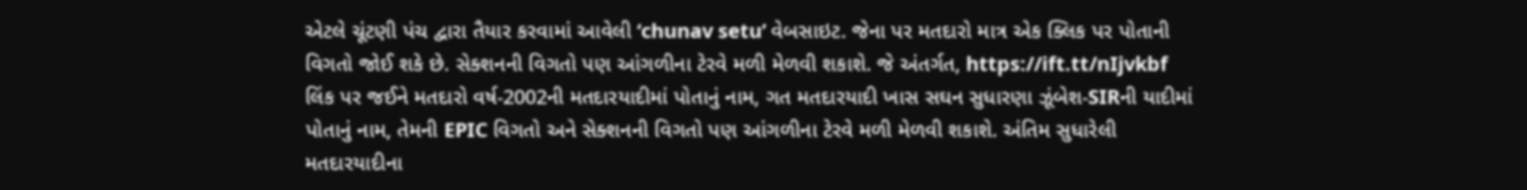એટલે ચૂંટણી પંચ દ્વારા તૈયાર કરવામાં આવેલી ‘chunav setu’ વેબસાઇટ. જેના પર મતદારો માત્ર એક ક્લિક પર પોતાની વિગતો જોઈ શકે છે. સેક્શનની વિગતો પણ આંગળીના ટેરવે મળી મેળવી શકાશે. જે અંતર્ગત, https://ift.tt/nIjvkbf લિંક પર જઈને મતદારો વર્ષ-2002ની મતદારયાદીમાં પોતાનું નામ, ગત મતદારયાદી ખાસ સઘન સુધારણા ઝૂંબેશ-SIRની યાદીમાં પોતાનું નામ, તેમની EPIC વિગતો અને સેક્શનની વિગતો પણ આંગળીના ટેરવે મળી મેળવી શકાશે. અંતિમ સુધારેલી મતદારયાદીના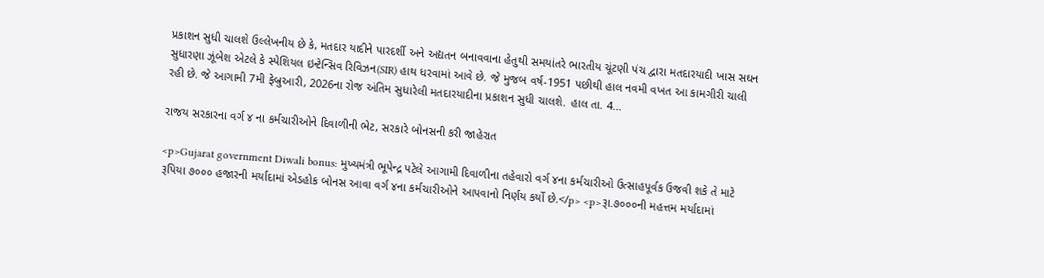પ્રકાશન સુધી ચાલશે ઉલ્લેખનીય છે કે, મતદાર યાદીને પારદર્શી અને અદ્યતન બનાવવાના હેતુથી સમયાંતરે ભારતીય ચૂંટણી પંચ દ્વારા મતદારયાદી ખાસ સઘન સુધારણા ઝૂંબેશ એટલે કે સ્પેશિયલ ઇન્ટેન્સિવ રિવિઝન(SIR) હાથ ધરવામાં આવે છે. જે મુજબ વર્ષ-1951 પછીથી હાલ નવમી વખત આ કામગીરી ચાલી રહી છે. જે આગામી 7મી ફેબ્રુઆરી, 2026ના રોજ અંતિમ સુધારેલી મતદારયાદીના પ્રકાશન સુધી ચાલશે. હાલ તા. 4...

રાજય સરકારના વર્ગ ૪ ના કર્મચારીઓને દિવાળીની ભેટ, સરકારે બોનસની કરી જાહેરાત

<p>Gujarat government Diwali bonus: મુખ્યમંત્રી ભૂપેન્દ્ર પટેલે આગામી દિવાળીના તહેવારો વર્ગ ૪ના કર્મચારીઓ ઉત્‍સાહપૂર્વક ઉજવી શકે તે માટે રૂપિયા ૭૦૦૦ હજારની મર્યાદામાં એડહોક બોનસ આવા વર્ગ ૪ના કર્મચારીઓને આપવાનો નિર્ણય કર્યો છે.</p> <p>રૂા.૭૦૦૦ની મહત્તમ મર્યાદામાં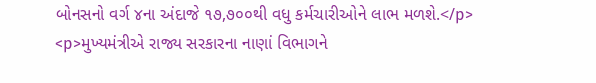બોનસનો વર્ગ ૪ના અંદાજે ૧૭,૭૦૦થી વધુ કર્મચારીઓને લાભ મળશે.</p> <p>મુખ્યમંત્રીએ રાજ્ય સરકારના નાણાં વિભાગને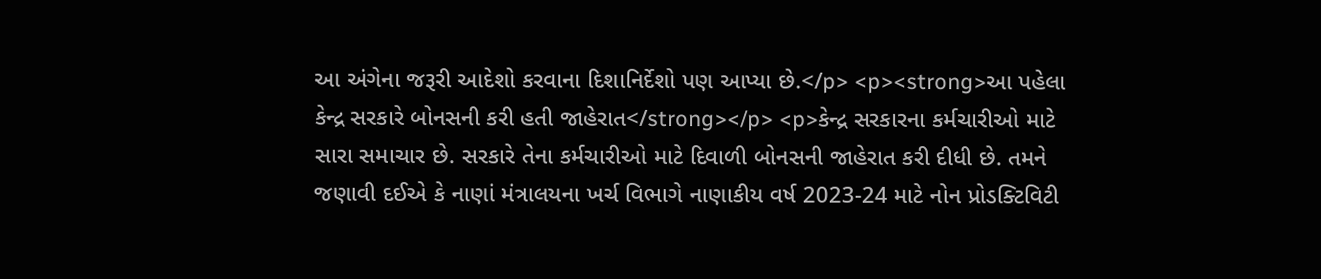આ અંગેના જરૂરી આદેશો કરવાના દિશાનિર્દેશો પણ આપ્યા છે.</p> <p><strong>આ પહેલા કેન્દ્ર સરકારે બોનસની કરી હતી જાહેરાત</strong></p> <p>કેન્દ્ર સરકારના કર્મચારીઓ માટે સારા સમાચાર છે. સરકારે તેના કર્મચારીઓ માટે દિવાળી બોનસની જાહેરાત કરી દીધી છે. તમને જણાવી દઈએ કે નાણાં મંત્રાલયના ખર્ચ વિભાગે નાણાકીય વર્ષ 2023-24 માટે નોન પ્રોડક્ટિવિટી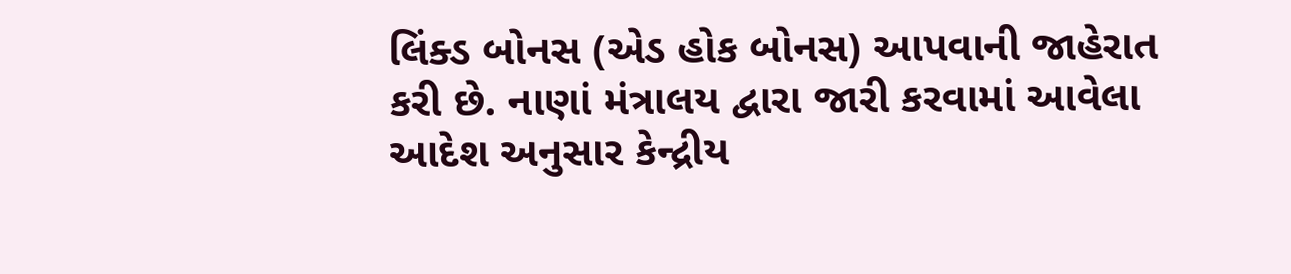લિંક્ડ બોનસ (એડ હોક બોનસ) આપવાની જાહેરાત કરી છે. નાણાં મંત્રાલય દ્વારા જારી કરવામાં આવેલા આદેશ અનુસાર કેન્દ્રીય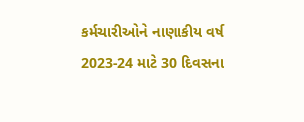કર્મચારીઓને નાણાકીય વર્ષ 2023-24 માટે 30 દિવસના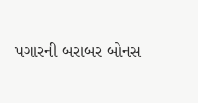પગારની બરાબર બોનસ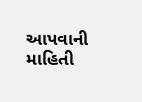આપવાની માહિતી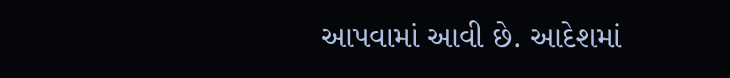આપવામાં આવી છે. આદેશમાં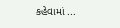કહેવામાં ...